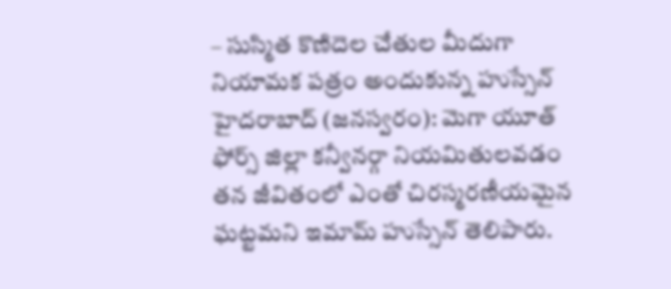– సుస్మిత కొణిదెల చేతుల మీదుగా నియామక పత్రం అందుకున్న హుస్సేన్
హైదరాబాద్ (జనస్వరం): మెగా యూత్ ఫోర్స్ జిల్లా కన్వీనర్గా నియమితులవడం తన జీవితంలో ఎంతో చిరస్మరణీయమైన ఘట్టమని ఇమామ్ హుస్సేన్ తెలిపారు.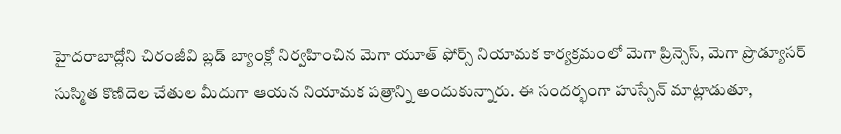హైదరాబాద్లోని చిరంజీవి బ్లడ్ బ్యాంక్లో నిర్వహించిన మెగా యూత్ ఫోర్స్ నియామక కార్యక్రమంలో మెగా ప్రిన్సెస్, మెగా ప్రొడ్యూసర్ సుస్మిత కొణిదెల చేతుల మీదుగా ఆయన నియామక పత్రాన్ని అందుకున్నారు. ఈ సందర్భంగా హుస్సేన్ మాట్లాడుతూ,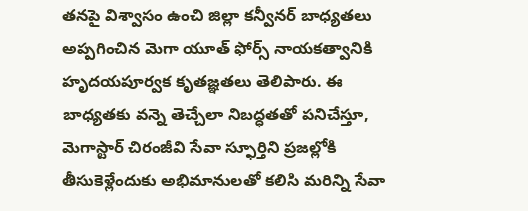తనపై విశ్వాసం ఉంచి జిల్లా కన్వీనర్ బాధ్యతలు అప్పగించిన మెగా యూత్ ఫోర్స్ నాయకత్వానికి హృదయపూర్వక కృతజ్ఞతలు తెలిపారు. ఈ బాధ్యతకు వన్నె తెచ్చేలా నిబద్ధతతో పనిచేస్తూ, మెగాస్టార్ చిరంజీవి సేవా స్ఫూర్తిని ప్రజల్లోకి తీసుకెళ్లేందుకు అభిమానులతో కలిసి మరిన్ని సేవా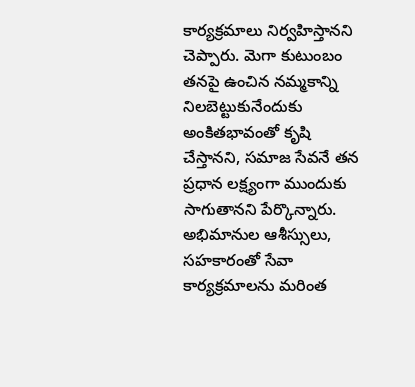కార్యక్రమాలు నిర్వహిస్తానని చెప్పారు. మెగా కుటుంబం తనపై ఉంచిన నమ్మకాన్ని నిలబెట్టుకునేందుకు అంకితభావంతో కృషి చేస్తానని, సమాజ సేవనే తన ప్రధాన లక్ష్యంగా ముందుకు సాగుతానని పేర్కొన్నారు. అభిమానుల ఆశీస్సులు, సహకారంతో సేవా కార్యక్రమాలను మరింత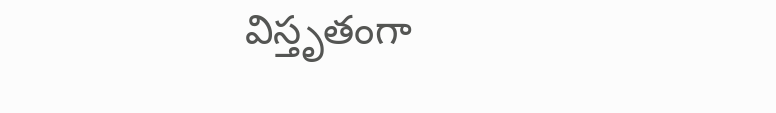విస్తృతంగా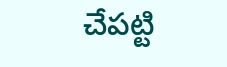చేపట్టి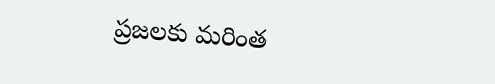ప్రజలకు మరింత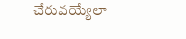చేరువయ్యేలా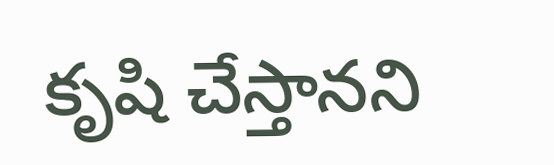కృషి చేస్తానని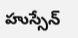హుస్సేన్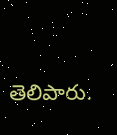తెలిపారు.